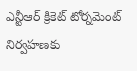ఎన్టీఆర్ క్రికెట్ టోర్నమెంట్ నిర్వహణకు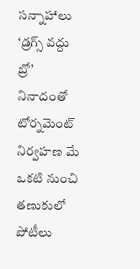సన్నాహాలు
‘డ్రగ్స్ వద్దు బ్రో’ నినాదంతో టోర్నమెంట్ నిర్వహణ మే ఒకటి నుంచి తణుకులో పోటీలు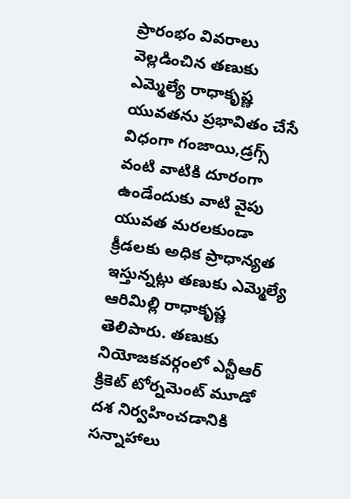ప్రారంభం వివరాలు వెల్లడించిన తణుకు ఎమ్మెల్యే రాధాకృష్ణ యువతను ప్రభావితం చేసే విధంగా గంజాయి,డ్రగ్స్ వంటి వాటికి దూరంగా ఉండేందుకు వాటి వైపు యువత మరలకుండా క్రీడలకు అధిక ప్రాధాన్యత ఇస్తున్నట్లు తణుకు ఎమ్మెల్యే ఆరిమిల్లి రాధాకృష్ణ తెలిపారు. తణుకు నియోజకవర్గంలో ఎన్టీఆర్ క్రికెట్ టోర్నమెంట్ మూడో దశ నిర్వహించడానికి సన్నాహాలు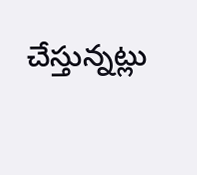చేస్తున్నట్లు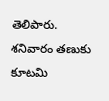తెలిపారు. శనివారం తణుకు కూటమి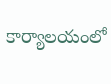కార్యాలయంలో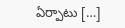ఏర్పాటు […]